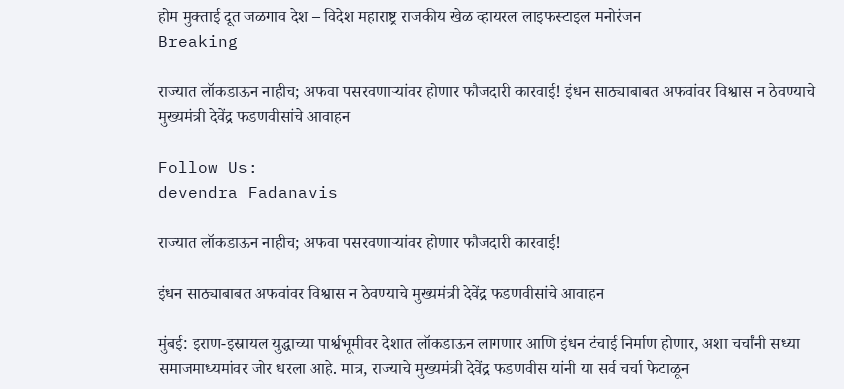होम मुक्ताई दूत जळगाव देश – विदेश महाराष्ट्र राजकीय खेळ व्हायरल लाइफस्टाइल मनोरंजन
Breaking

राज्यात लॉकडाऊन नाहीच; अफवा पसरवणाऱ्यांवर होणार फौजदारी कारवाई! इंधन साठ्याबाबत अफवांवर विश्वास न ठेवण्याचे मुख्यमंत्री देवेंद्र फडणवीसांचे आवाहन

Follow Us:
devendra Fadanavis

राज्यात लॉकडाऊन नाहीच; अफवा पसरवणाऱ्यांवर होणार फौजदारी कारवाई!

इंधन साठ्याबाबत अफवांवर विश्वास न ठेवण्याचे मुख्यमंत्री देवेंद्र फडणवीसांचे आवाहन

मुंबई: इराण-इस्रायल युद्धाच्या पार्श्वभूमीवर देशात लॉकडाऊन लागणार आणि इंधन टंचाई निर्माण होणार, अशा चर्चांनी सध्या समाजमाध्यमांवर जोर धरला आहे. मात्र, राज्याचे मुख्यमंत्री देवेंद्र फडणवीस यांनी या सर्व चर्चा फेटाळून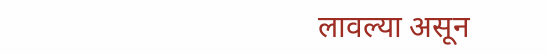लावल्या असून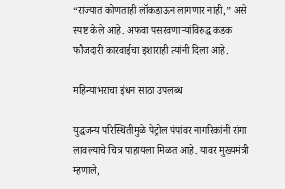“राज्यात कोणताही लॉकडाऊन लागणार नाही,” असे स्पष्ट केले आहे. अफवा पसरवणाऱ्यांविरुद्ध कडक फौजदारी कारवाईचा इशाराही त्यांनी दिला आहे.

महिन्याभराचा इंधन साठा उपलब्ध

युद्धजन्य परिस्थितीमुळे पेट्रोल पंपांवर नागरिकांनी रांगा लावल्याचे चित्र पाहायला मिळत आहे. यावर मुख्यमंत्री म्हणाले,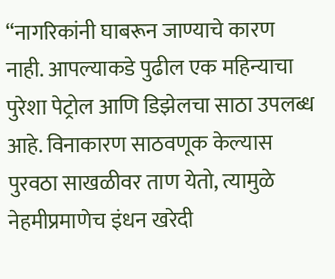“नागरिकांनी घाबरून जाण्याचे कारण नाही. आपल्याकडे पुढील एक महिन्याचा पुरेशा पेट्रोल आणि डिझेलचा साठा उपलब्ध आहे. विनाकारण साठवणूक केल्यास पुरवठा साखळीवर ताण येतो, त्यामुळे नेहमीप्रमाणेच इंधन खरेदी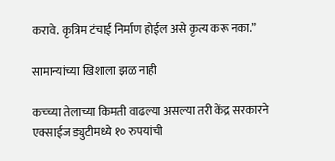करावे. कृत्रिम टंचाई निर्माण होईल असे कृत्य करू नका.”

सामान्यांच्या खिशाला झळ नाही

कच्च्या तेलाच्या किमती वाढल्या असल्या तरी केंद्र सरकारने एक्साईज ड्युटीमध्ये १० रुपयांची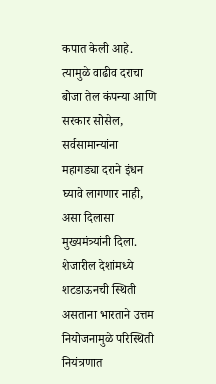कपात केली आहे. त्यामुळे वाढीव दराचा बोजा तेल कंपन्या आणि सरकार सोसेल, सर्वसामान्यांना महागड्या दराने इंधन घ्यावे लागणार नाही, असा दिलासा मुख्यमंत्र्यांनी दिला. शेजारील देशांमध्ये शटडाऊनची स्थिती असताना भारताने उत्तम नियोजनामुळे परिस्थिती नियंत्रणात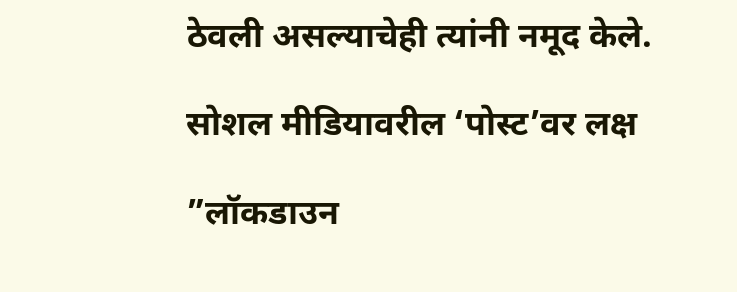ठेवली असल्याचेही त्यांनी नमूद केले.

सोशल मीडियावरील ‘पोस्ट’वर लक्ष

”लॉकडाउन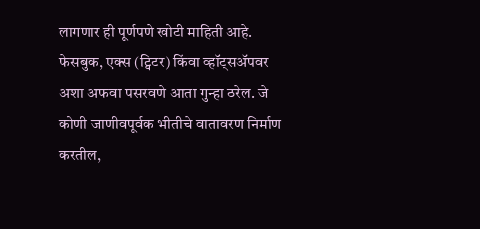लागणार ही पूर्णपणे खोटी माहिती आहे. फेसबुक, एक्स (ट्विटर) किंवा व्हॉट्सॲपवर अशा अफवा पसरवणे आता गुन्हा ठरेल. जे कोणी जाणीवपूर्वक भीतीचे वातावरण निर्माण करतील,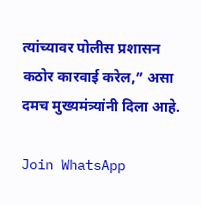त्यांच्यावर पोलीस प्रशासन कठोर कारवाई करेल,” असा दमच मुख्यमंत्र्यांनी दिला आहे.

Join WhatsApp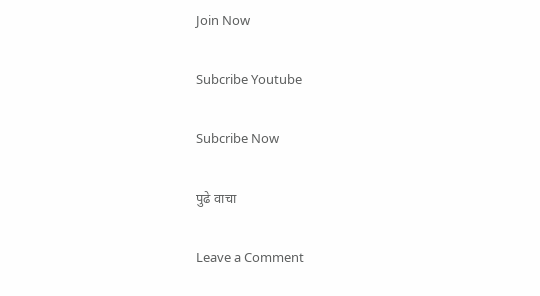Join Now

Subcribe Youtube

Subcribe Now

पुढे वाचा

Leave a Comment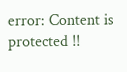error: Content is protected !!